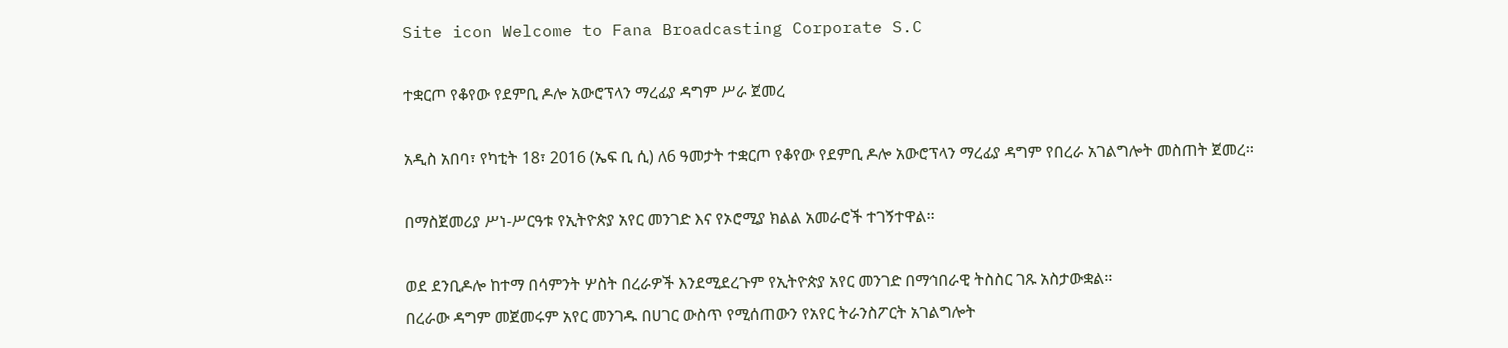Site icon Welcome to Fana Broadcasting Corporate S.C

ተቋርጦ የቆየው የደምቢ ዶሎ አውሮፕላን ማረፊያ ዳግም ሥራ ጀመረ

አዲስ አበባ፣ የካቲት 18፣ 2016 (ኤፍ ቢ ሲ) ለ6 ዓመታት ተቋርጦ የቆየው የደምቢ ዶሎ አውሮፕላን ማረፊያ ዳግም የበረራ አገልግሎት መስጠት ጀመረ፡፡

በማስጀመሪያ ሥነ-ሥርዓቱ የኢትዮጵያ አየር መንገድ እና የኦሮሚያ ክልል አመራሮች ተገኝተዋል፡፡

ወደ ደንቢዶሎ ከተማ በሳምንት ሦስት በረራዎች እንደሚደረጉም የኢትዮጵያ አየር መንገድ በማኅበራዊ ትስስር ገጹ አስታውቋል፡፡
በረራው ዳግም መጀመሩም አየር መንገዱ በሀገር ውስጥ የሚሰጠውን የአየር ትራንስፖርት አገልግሎት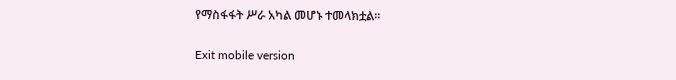የማስፋፋት ሥራ አካል መሆኑ ተመላክቷል፡፡

Exit mobile version